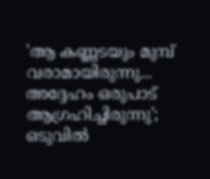'ആ കണ്ണടയും മുമ്പ് വരാമായിരുന്നു... അദ്ദേഹം ഒരുപാട് ആഗ്രഹിച്ചിരുന്നു'; ഒടുവിൽ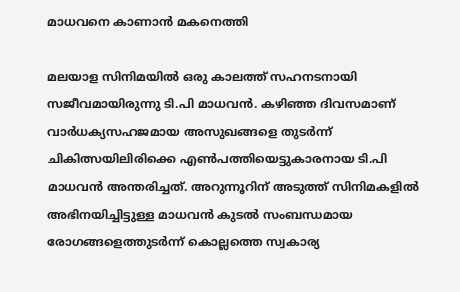മാധവനെ കാണാൻ മകനെത്തി

മലയാള സിനിമയിൽ ഒരു കാലത്ത് സഹനടനായി സജീവമായിരുന്നു ടി.പി മാധവൻ. കഴിഞ്ഞ ദിവസമാണ് വാർധക്യസഹജമായ അസുഖങ്ങളെ തുടർന്ന് ചികിത്സയിലിരിക്കെ എൺപത്തിയെട്ടുകാരനായ ടി.പി മാധവൻ അന്തരിച്ചത്. അറുന്നൂറിന് അടുത്ത് സിനിമകളിൽ അഭിനയിച്ചിട്ടുള്ള മാധവൻ കുടല്‍ സംബന്ധമായ രോഗങ്ങളെത്തുടര്‍ന്ന് കൊല്ലത്തെ സ്വകാര്യ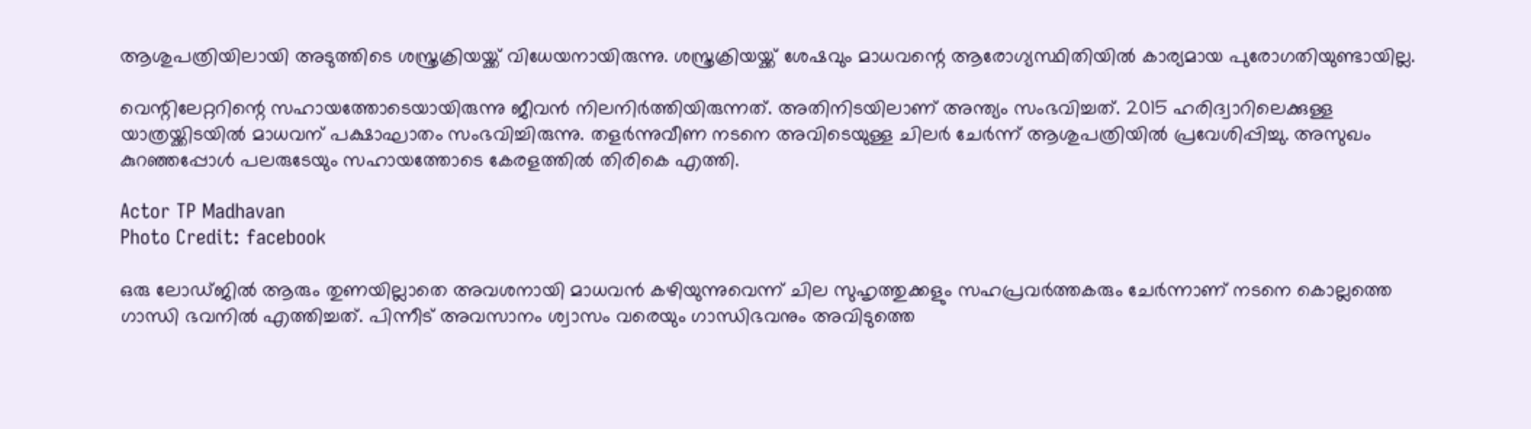ആശുപത്രിയിലായി അടുത്തിടെ ശസ്ത്രക്രിയയ്ക്ക് വിധേയനായിരുന്നു. ശസ്ത്രക്രിയയ്ക്ക് ശേഷവും മാധവന്റെ ആരോഗ്യസ്ഥിതിയിൽ കാര്യമായ പുരോഗതിയുണ്ടായില്ല.

വെന്റിലേറ്ററിന്റെ സഹായത്തോടെയായിരുന്നു ജീവൻ നിലനിർത്തിയിരുന്നത്. അതിനിടയിലാണ് അന്ത്യം സംഭവിച്ചത്. 2015 ഹരിദ്വാറിലെക്കുള്ള യാത്രയ്ക്കിടയിൽ മാധവന് പക്ഷാഘാതം സംഭവിച്ചിരുന്നു. തളർന്നുവീണ നടനെ അവിടെയുള്ള ചിലർ ചേർന്ന് ആശുപത്രിയിൽ പ്രവേശിപ്പിച്ചു. അസുഖം കുറഞ്ഞപ്പോൾ പലരുടേയും സഹായത്തോടെ കേരളത്തിൽ തിരികെ എത്തി.

Actor TP Madhavan
Photo Credit: facebook

ഒരു ലോഡ്ജിൽ ആരും തുണയില്ലാതെ അവശനായി മാധവൻ കഴിയുന്നുവെന്ന് ചില സുഹൃത്തുക്കളും സഹപ്രവർത്തകരും ചേർന്നാണ് നടനെ കൊല്ലത്തെ ഗാന്ധി ഭവനിൽ എത്തിച്ചത്. പിന്നീട് അവസാനം ശ്വാസം വരെയും ഗാന്ധിഭവനും അവിടുത്തെ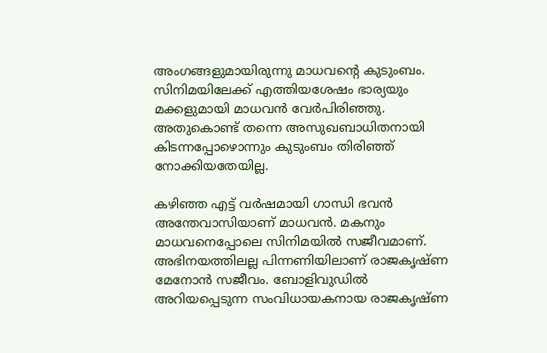അംഗങ്ങളുമായിരുന്നു മാധവന്റെ കുടുംബം. സിനിമയിലേക്ക് എത്തിയശേഷം ഭാര്യയും മക്കളുമായി മാധവൻ വേർപിരിഞ്ഞു. അതുകൊണ്ട് തന്നെ അസുഖബാധിതനായി കിടന്നപ്പോഴൊന്നും കുടുംബം തിരിഞ്ഞ് നോക്കിയതേയില്ല.

കഴിഞ്ഞ എട്ട് വർഷമായി ഗാന്ധി ഭവൻ അന്തേവാസിയാണ് മാധവൻ. മകനും മാധവനെപ്പോലെ സിനിമയിൽ സജീവമാണ്. അഭിനയത്തിലല്ല പിന്നണിയിലാണ് രാജകൃഷ്ണ മേനോന്‍ സജീവം. ബോളിവുഡിൽ അറിയപ്പെടുന്ന സംവിധായകനായ രാജകൃഷ്ണ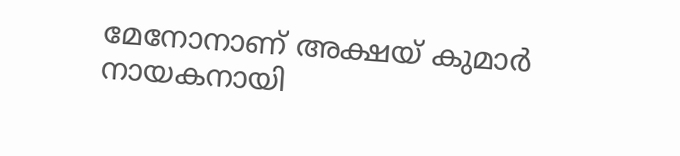മേനോനാണ് അക്ഷയ് കുമാര്‍ നായകനായി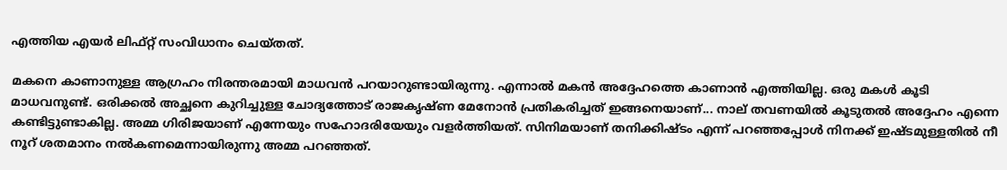എത്തിയ എയര്‍ ലിഫ്റ്റ് സംവിധാനം ചെയ്തത്.

മകനെ കാണാനുള്ള ആഗ്രഹം നിരന്തരമായി മാധവൻ പറയാറുണ്ടായിരുന്നു. എന്നാൽ മകൻ അദ്ദേഹത്തെ കാണാൻ എത്തിയില്ല. ഒരു മകൾ കൂടി മാധവനുണ്ട്. ഒരിക്കൽ അച്ഛനെ കുറിച്ചുള്ള ചോദ്യത്തോട് രാജകൃഷ്ണ മേനോന്‍ പ്രതികരിച്ചത് ഇങ്ങനെയാണ്... നാല് തവണയിൽ കൂടുതൽ അദ്ദേഹം എന്നെ കണ്ടിട്ടുണ്ടാകില്ല. അമ്മ ഗിരിജയാണ് എന്നേയും സഹോദരിയേയും വളർത്തിയത്. സിനിമയാണ് തനിക്കിഷ്ടം എന്ന് പറഞ്ഞപ്പോൾ നിനക്ക് ഇഷ്ടമുള്ളതിൽ നീ നൂറ് ശതമാനം നൽകണമെന്നായിരുന്നു അമ്മ പറഞ്ഞത്.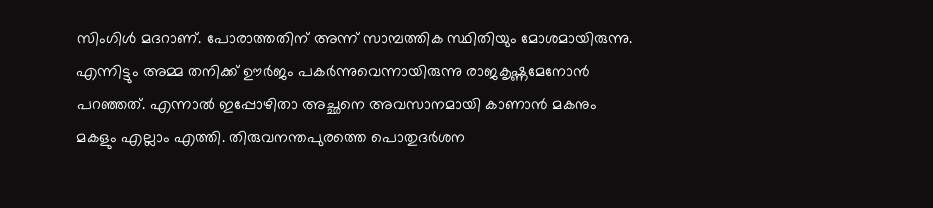സിംഗിൾ മദറാണ്. പോരാത്തതിന് അന്ന് സാമ്പത്തിക സ്ഥിതിയും മോശമായിരുന്നു. എന്നിട്ടും അമ്മ തനിക്ക് ഊർജം പകർന്നുവെന്നായിരുന്നു രാജകൃഷ്ണമേനോൻ പറഞ്ഞത്. എന്നാൽ ഇപ്പോഴിതാ അച്ഛനെ അവസാനമായി കാണാൻ മകനും മകളും എല്ലാം എത്തി. തിരുവനന്തപുരത്തെ പൊതുദർശന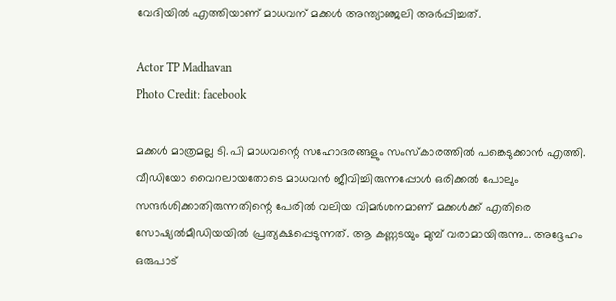വേദിയിൽ എത്തിയാണ് മാധവന് മക്കൾ അന്ത്യാഞ്ജലി അർപ്പിച്ചത്.

Actor TP Madhavan
Photo Credit: facebook

മക്കൾ മാത്രമല്ല ടി.പി മാധവന്റെ സഹോദരങ്ങളും സംസ്കാരത്തിൽ പങ്കെടുക്കാൻ എത്തി. വീഡിയോ വൈറലായതോടെ മാധവൻ ജീവിച്ചിരുന്നപ്പോൾ ഒരിക്കൽ പോലും സന്ദർശിക്കാതിരുന്നതിന്റെ പേരിൽ വലിയ വിമർശനമാണ് മക്കൾക്ക് എതിരെ സോഷ്യൽമീഡിയയിൽ പ്രത്യക്ഷപ്പെടുന്നത്. ആ കണ്ണടയും മുമ്പ് വരാമായിരുന്നു... അദ്ദേഹം ഒരുപാട്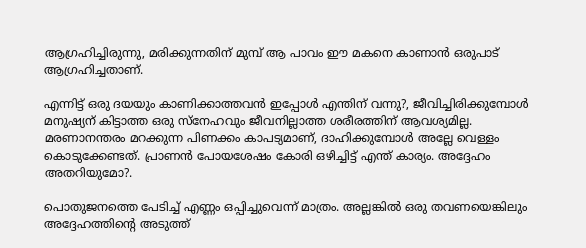ആഗ്രഹിച്ചിരുന്നു, മരിക്കുന്നതിന് മുമ്പ് ആ പാവം ഈ മകനെ കാണാൻ ഒരുപാട് ആഗ്രഹിച്ചതാണ്.

എന്നിട്ട് ഒരു ദയയും കാണിക്കാത്തവൻ ഇപ്പോൾ എന്തിന് വന്നു?, ജീവിച്ചിരിക്കുമ്പോൾ മനുഷ്യന് കിട്ടാത്ത ഒരു സ്നേഹവും ജീവനില്ലാത്ത ശരീരത്തിന് ആവശ്യമില്ല. മരണാനന്തരം മറക്കുന്ന പിണക്കം കാപട്യമാണ്, ദാഹിക്കുമ്പോൾ അല്ലേ വെള്ളം കൊടുക്കേണ്ടത്. പ്രാണൻ പോയശേഷം കോരി ഒഴിച്ചിട്ട് എന്ത് കാര്യം. അദ്ദേഹം അതറിയുമോ?.

പൊതുജനത്തെ പേടിച്ച് എണ്ണം ഒപ്പിച്ചുവെന്ന് മാത്രം. അല്ലങ്കിൽ ഒരു തവണയെങ്കിലും അദ്ദേഹത്തിന്റെ അടുത്ത്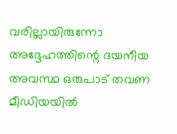വരില്ലായിരുന്നോ അദ്ദേഹത്തിന്റെ ദയനീയ അവസ്ഥ ഒരുപാട് തവണ മീഡിയയിൽ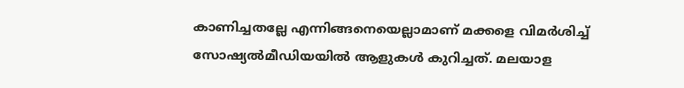കാണിച്ചതല്ലേ എന്നിങ്ങനെയെല്ലാമാണ് മക്കളെ വിമർശിച്ച് സോഷ്യൽമീഡിയയിൽ ആളുകൾ കുറിച്ചത്. മലയാള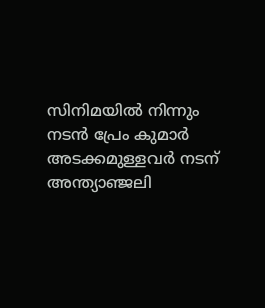സിനിമയിൽ നിന്നും നടൻ പ്രേം കുമാർ അടക്കമുള്ളവർ നടന് അന്ത്യാഞ്ജലി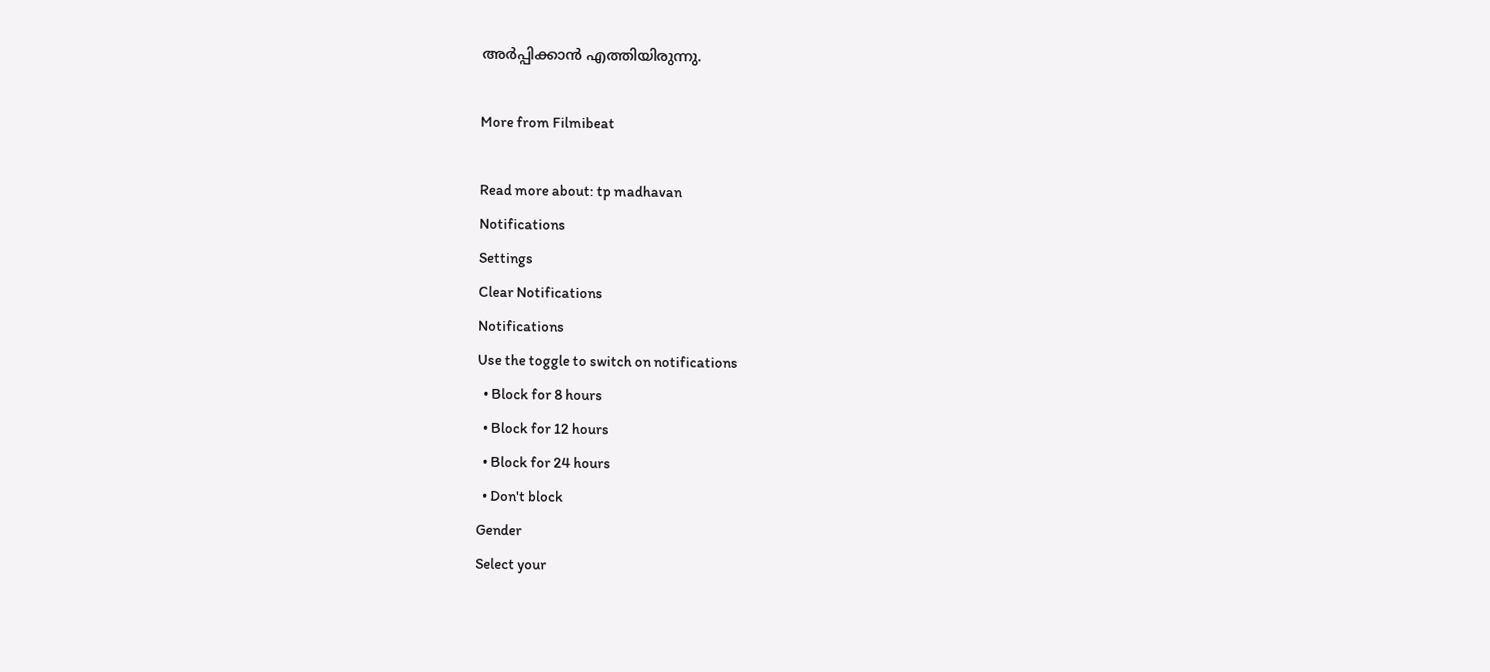അർപ്പിക്കാൻ എത്തിയിരുന്നു.

More from Filmibeat

Read more about: tp madhavan
Notifications
Settings
Clear Notifications
Notifications
Use the toggle to switch on notifications
  • Block for 8 hours
  • Block for 12 hours
  • Block for 24 hours
  • Don't block
Gender
Select your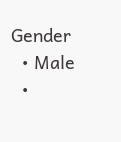Gender
  • Male
  •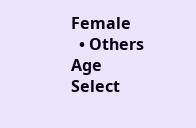Female
  • Others
Age
Select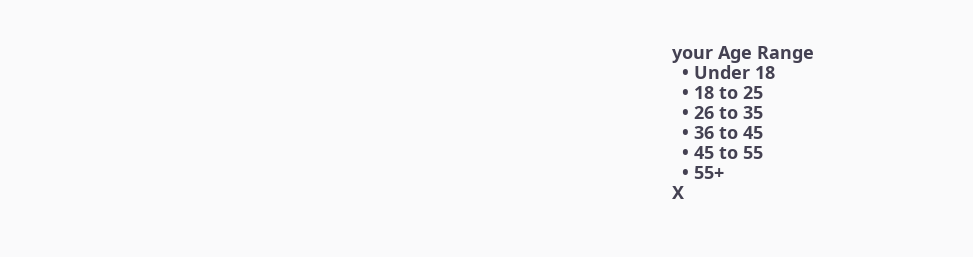your Age Range
  • Under 18
  • 18 to 25
  • 26 to 35
  • 36 to 45
  • 45 to 55
  • 55+
X